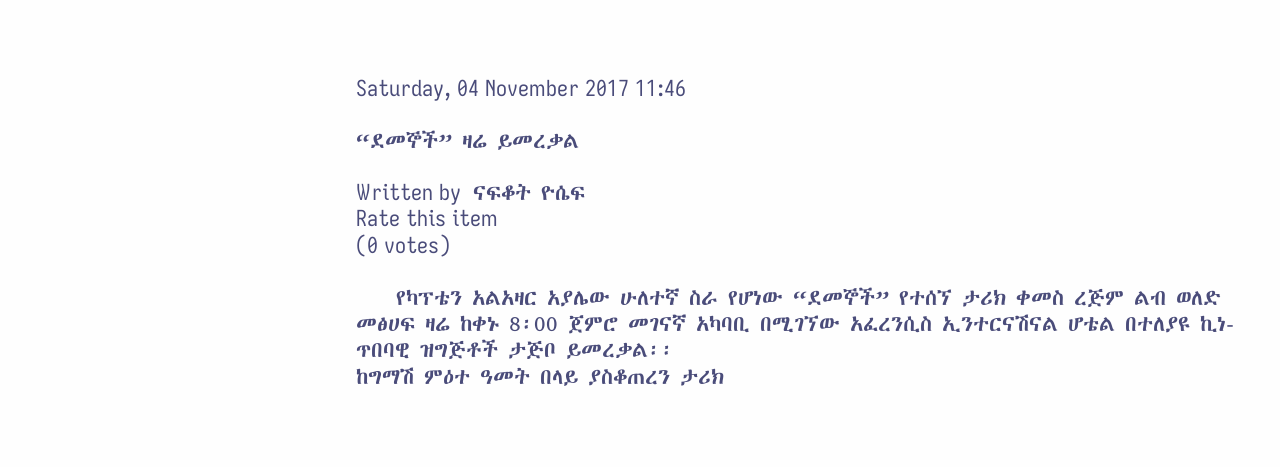Saturday, 04 November 2017 11:46

“ደመኞች” ዛሬ ይመረቃል

Written by  ናፍቆት ዮሴፍ
Rate this item
(0 votes)

    የካፕቴን አልአዛር አያሌው ሁለተኛ ስራ የሆነው “ደመኞች” የተሰኘ ታሪክ ቀመስ ረጅም ልብ ወለድ መፅሀፍ ዛሬ ከቀኑ 8፡00 ጀምሮ መገናኛ አካባቢ በሚገኘው አፈረንሲስ ኢንተርናሽናል ሆቴል በተለያዩ ኪነ-ጥበባዊ ዝግጅቶች ታጅቦ ይመረቃል፡፡
ከግማሽ ምዕተ ዓመት በላይ ያስቆጠረን ታሪክ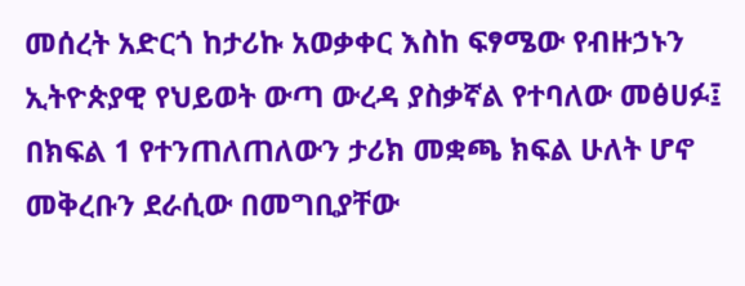መሰረት አድርጎ ከታሪኩ አወቃቀር እስከ ፍፃሜው የብዙኃኑን ኢትዮጵያዊ የህይወት ውጣ ውረዳ ያስቃኛል የተባለው መፅሀፉ፤ በክፍል 1 የተንጠለጠለውን ታሪክ መቋጫ ክፍል ሁለት ሆኖ መቅረቡን ደራሲው በመግቢያቸው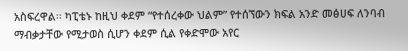አስፍረዋል፡፡ ካፒቴኑ ከዚህ ቀደም “የተሰረቀው ህልም” የተሰኘውን ክፍል አንድ መፅሀፍ ለንባብ ማብቃታቸው የሚታወስ ሲሆን ቀደም ሲል የቀድሞው አየር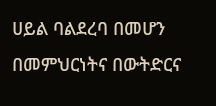ሀይል ባልደረባ በመሆን በመምህርነትና በውትድርና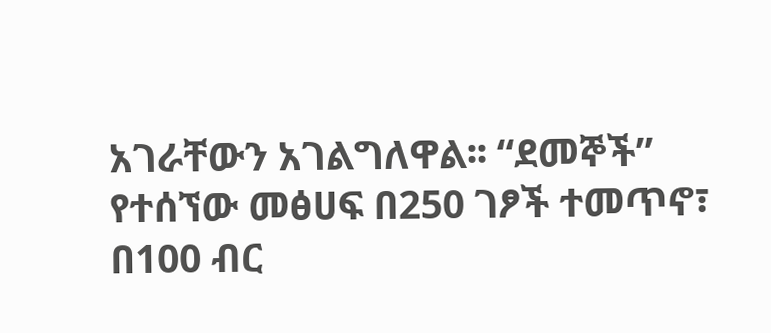አገራቸውን አገልግለዋል፡፡ “ደመኞች” የተሰኘው መፅሀፍ በ250 ገፆች ተመጥኖ፣ በ100 ብር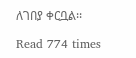ለገበያ ቀርቧል፡፡

Read 774 times